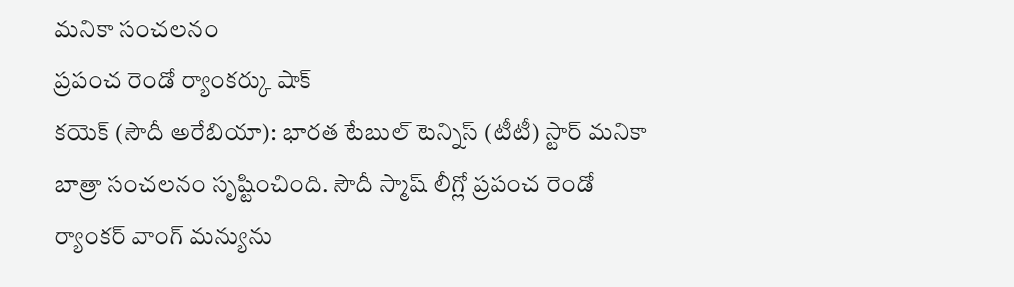మనికా సంచలనం
ప్రపంచ రెండో ర్యాంకర్కు షాక్
కయెక్ (సౌదీ అరేబియా): భారత టేబుల్ టెన్నిస్ (టీటీ) స్టార్ మనికా బాత్రా సంచలనం సృష్టించింది. సౌదీ స్మాష్ లీగ్లో ప్రపంచ రెండో ర్యాంకర్ వాంగ్ మన్యును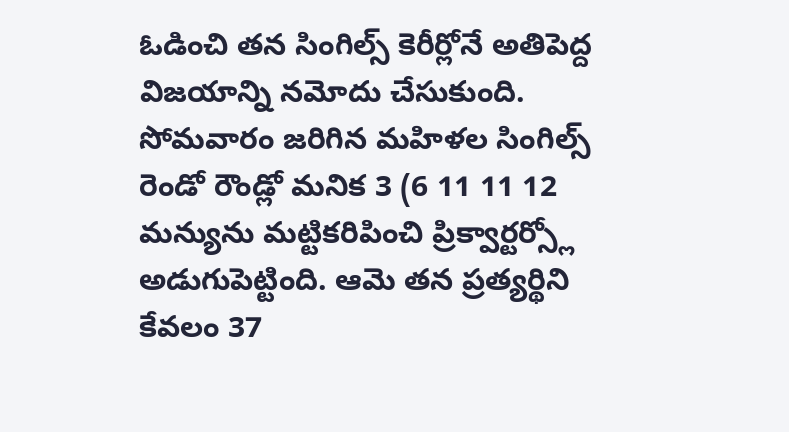ఓడించి తన సింగిల్స్ కెరీర్లోనే అతిపెద్ద విజయాన్ని నమోదు చేసుకుంది. సోమవారం జరిగిన మహిళల సింగిల్స్ రెండో రౌండ్లో మనిక 3 (6 11 11 12 మన్యును మట్టికరిపించి ప్రిక్వార్టర్స్లో అడుగుపెట్టింది. ఆమె తన ప్రత్యర్థిని కేవలం 37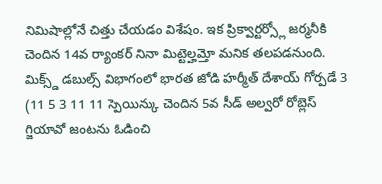నిమిషాల్లోనే చిత్తు చేయడం విశేషం. ఇక ప్రిక్వార్టర్స్లో జర్మనీకి చెందిన 14వ ర్యాంకర్ నినా మిట్టెల్హమ్తో మనిక తలపడనుంది. మిక్స్డ్ డబుల్స్ విభాగంలో భారత జోడి హర్మీత్ దేశాయ్ గోర్పడే 3 (11 5 3 11 11 స్పెయిన్కు చెందిన 5వ సీడ్ అల్వరో రోబ్లెస్ గ్జియావో జంటను ఓడించి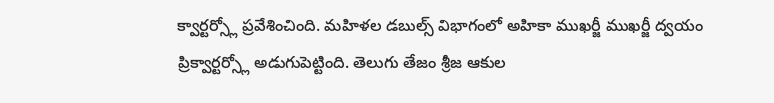క్వార్టర్స్లో ప్రవేశించింది. మహిళల డబుల్స్ విభాగంలో అహికా ముఖర్జీ ముఖర్జీ ద్వయం ప్రిక్వార్టర్స్లో అడుగుపెట్టింది. తెలుగు తేజం శ్రీజ ఆకుల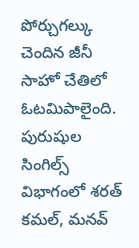పోర్చుగల్కు చెందిన జీనీ సాహో చేతిలో ఓటమిపాలైంది. పురుషుల సింగిల్స్ విభాగంలో శరత్ కమల్, మనవ్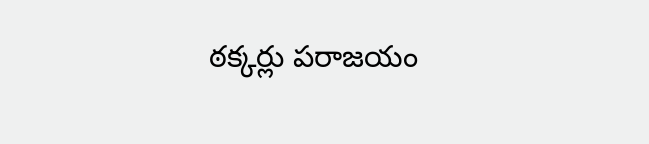ఠక్కర్లు పరాజయం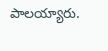పాలయ్యారు.